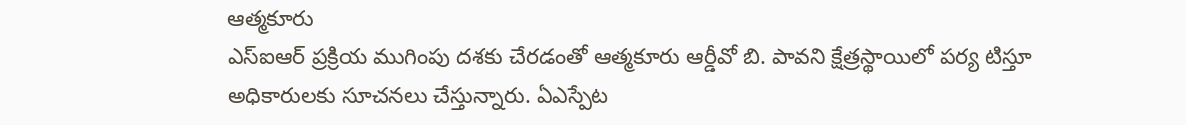ఆత్మకూరు
ఎస్ఐఆర్ ప్రక్రియ ముగింపు దశకు చేరడంతో ఆత్మకూరు ఆర్డీవో బి. పావని క్షేత్రస్థాయిలో పర్య టిస్తూ అధికారులకు సూచనలు చేస్తున్నారు. ఏఎస్పేట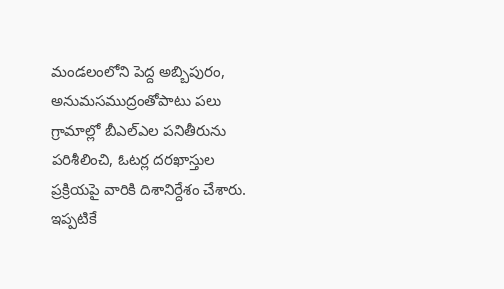మండలంలోని పెద్ద అబ్బిపురం, అనుమసముద్రంతోపాటు పలు గ్రామాల్లో బీఎల్ఎల పనితీరును పరిశీలించి, ఓటర్ల దరఖాస్తుల ప్రక్రియపై వారికి దిశానిర్దేశం చేశారు. ఇప్పటికే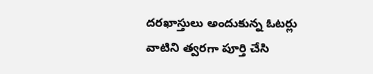దరఖాస్తులు అందుకున్న ఓటర్లు వాటిని త్వరగా పూర్తి చేసి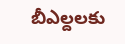బీఎల్దలకు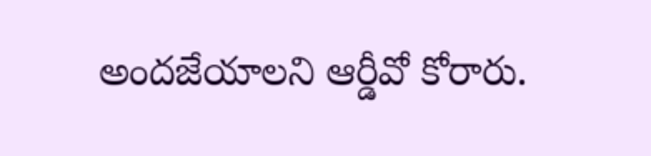అందజేయాలని ఆర్డీవో కోరారు.